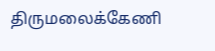திருமலைக்கேணி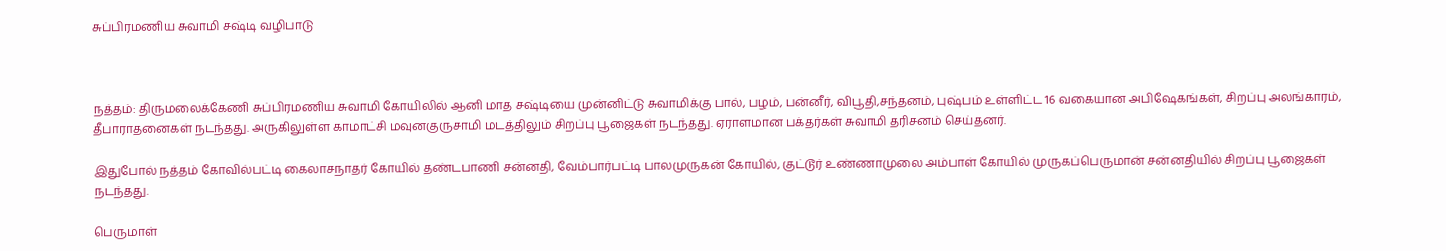சுப்பிரமணிய சுவாமி சஷ்டி வழிபாடு



நத்தம்: திருமலைக்கேணி சுப்பிரமணிய சுவாமி கோயிலில் ஆனி மாத சஷ்டியை முன்னிட்டு சுவாமிக்கு பால், பழம், பன்னீர், விபூதி,சந்தனம், புஷ்பம் உள்ளிட்ட 16 வகையான அபிஷேகங்கள், சிறப்பு அலங்காரம், தீபாராதனைகள் நடந்தது. அருகிலுள்ள காமாட்சி மவுனகுருசாமி மடத்திலும் சிறப்பு பூஜைகள் நடந்தது. ஏராளமான பக்தர்கள் சுவாமி தரிசனம் செய்தனர்.

இதுபோல் நத்தம் கோவில்பட்டி கைலாசநாதர் கோயில் தண்டபாணி சன்னதி, வேம்பார்பட்டி பாலமுருகன் கோயில், குட்டூர் உண்ணாமுலை அம்பாள் கோயில் முருகப்பெருமான் சன்னதியில் சிறப்பு பூஜைகள் நடந்தது.

பெருமாள்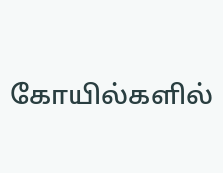கோயில்களில்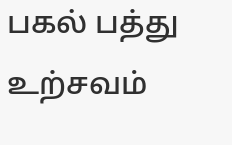பகல் பத்து உற்சவம்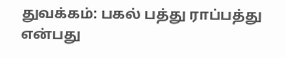துவக்கம்: பகல் பத்து ராப்பத்து என்பது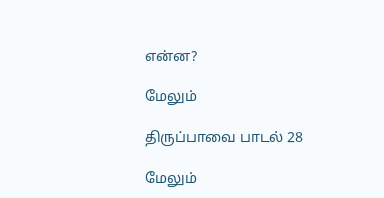என்ன?

மேலும்

திருப்பாவை பாடல் 28

மேலும்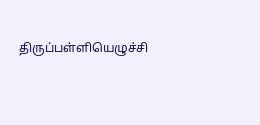திருப்பள்ளியெழுச்சி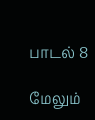பாடல் 8

மேலும்